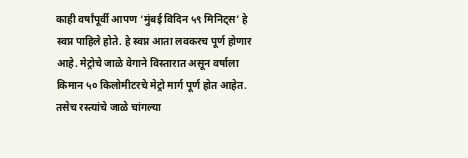काही वर्षांपूर्वी आपण ‘मुंबई विदिन ५९ मिनिट्स’ हे स्वप्न पाहिले होते. हे स्वप्न आता लवकरच पूर्ण होणार आहे. मेट्रोचे जाळे वेगाने विस्तारात असून वर्षाला किमान ५० किलोमीटरचे मेट्रो मार्ग पूर्ण होत आहेत. तसेच रस्त्यांचे जाळे चांगल्या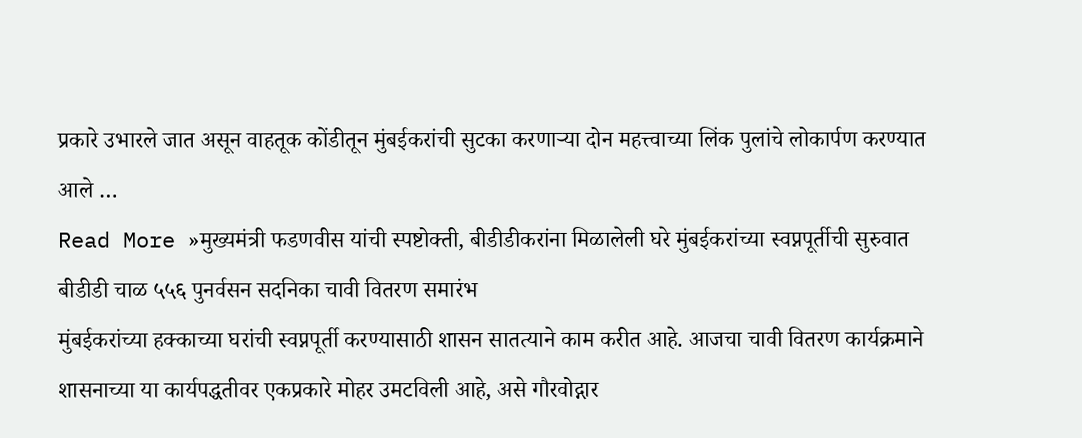प्रकारे उभारले जात असून वाहतूक कोंडीतून मुंबईकरांची सुटका करणाऱ्या दोन महत्त्वाच्या लिंक पुलांचे लोकार्पण करण्यात आले …
Read More »मुख्यमंत्री फडणवीस यांची स्पष्टोक्ती, बीडीडीकरांना मिळालेली घरे मुंबईकरांच्या स्वप्नपूर्तीची सुरुवात बीडीडी चाळ ५५६ पुनर्वसन सदनिका चावी वितरण समारंभ
मुंबईकरांच्या हक्काच्या घरांची स्वप्नपूर्ती करण्यासाठी शासन सातत्याने काम करीत आहे. आजचा चावी वितरण कार्यक्रमाने शासनाच्या या कार्यपद्धतीवर एकप्रकारे मोहर उमटविली आहे, असे गौरवोद्गार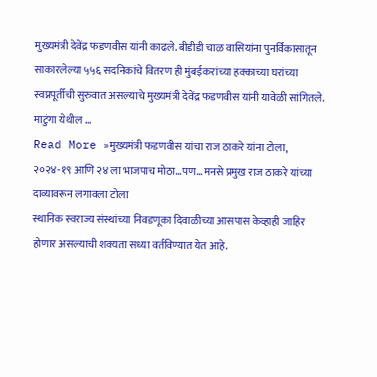मुख्यमंत्री देवेंद्र फडणवीस यांनी काढले. बीडीडी चाळ वासियांना पुनर्विकासातून साकारलेल्या ५५६ सदनिकांचे वितरण ही मुंबईकरांच्या हक्काच्या घरांच्या स्वप्नपूर्तीची सुरुवात असल्याचे मुख्यमंत्री देवेंद्र फडणवीस यांनी यावेळी सांगितले. माटुंगा येथील …
Read More »मुख्यमंत्री फडणवीस यांचा राज ठाकरे यांना टोला, २०२४-१९ आणि २४ ला भाजपाच मोठा…पण… मनसे प्रमुख राज ठाकरे यांच्या दाव्यावरून लगावला टोला
स्थानिक स्वराज्य संस्थांच्या निवडणूका दिवाळीच्या आसपास केव्हाही जाहिर होणार असल्याची शक्यता सध्या वर्तविण्यात येत आहे.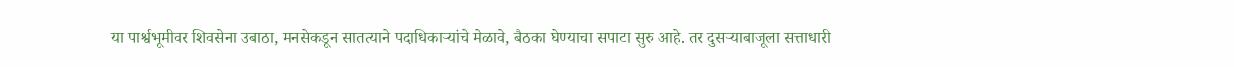या पार्श्वभूमीवर शिवसेना उबाठा, मनसेकडून सातत्याने पदाधिकाऱ्यांचे मेळावे, बैठका घेण्याचा सपाटा सुरु आहे. तर दुसऱ्याबाजूला सत्ताधारी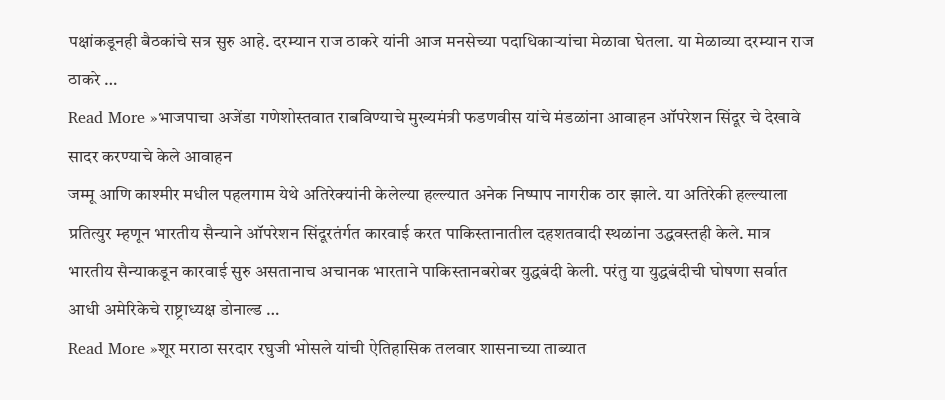पक्षांकडूनही बैठकांचे सत्र सुरु आहे. दरम्यान राज ठाकरे यांनी आज मनसेच्या पदाधिकाऱ्यांचा मेळावा घेतला. या मेळाव्या दरम्यान राज ठाकरे …
Read More »भाजपाचा अजेंडा गणेशोस्तवात राबविण्याचे मुख्यमंत्री फडणवीस यांचे मंडळांना आवाहन ऑपरेशन सिंदूर चे देखावे सादर करण्याचे केले आवाहन
जम्मू आणि काश्मीर मधील पहलगाम येथे अतिरेक्यांनी केलेल्या हल्ल्यात अनेक निष्पाप नागरीक ठार झाले. या अतिरेकी हल्ल्याला प्रतित्युर म्हणून भारतीय सैन्याने ऑपरेशन सिंदूरतंर्गत कारवाई करत पाकिस्तानातील दहशतवादी स्थळांना उद्धवस्तही केले. मात्र भारतीय सैन्याकडून कारवाई सुरु असतानाच अचानक भारताने पाकिस्तानबरोबर युद्धबंदी केली. परंतु या युद्धबंदीची घोषणा सर्वात आधी अमेरिकेचे राष्ट्राध्यक्ष डोनाल्ड …
Read More »शूर मराठा सरदार रघुजी भोसले यांची ऐतिहासिक तलवार शासनाच्या ताब्यात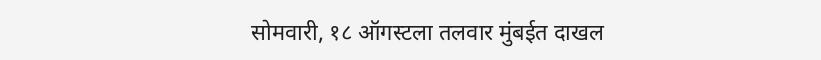सोमवारी, १८ ऑगस्टला तलवार मुंबईत दाखल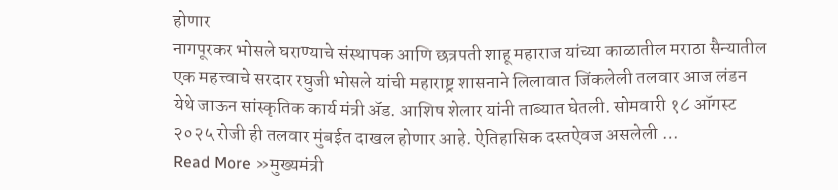होणार
नागपूरकर भोसले घराण्याचे संस्थापक आणि छत्रपती शाहू महाराज यांच्या काळातील मराठा सैन्यातील एक महत्त्वाचे सरदार रघुजी भोसले यांची महाराष्ट्र शासनाने लिलावात जिंकलेली तलवार आज लंडन येथे जाऊन सांस्कृतिक कार्य मंत्री ॲड. आशिष शेलार यांनी ताब्यात घेतली. सोमवारी १८ ऑगस्ट २०२५ रोजी ही तलवार मुंबईत दाखल होणार आहे. ऐतिहासिक दस्तऐवज असलेली …
Read More »मुख्यमंत्री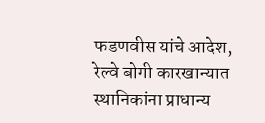फडणवीस यांचे आदेश, रेल्वे बोगी कारखान्यात स्थानिकांना प्राधान्य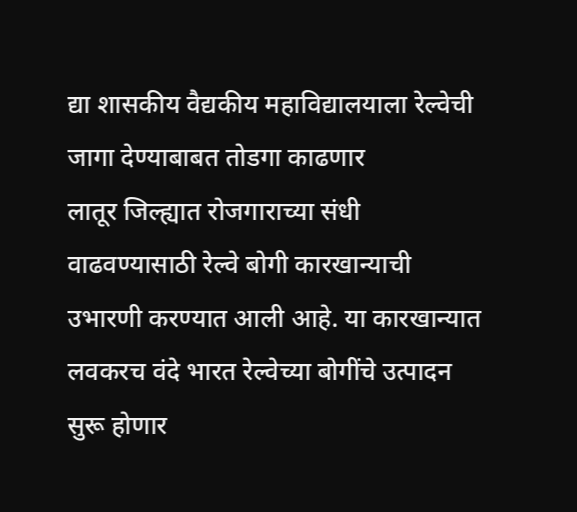द्या शासकीय वैद्यकीय महाविद्यालयाला रेल्वेची जागा देण्याबाबत तोडगा काढणार
लातूर जिल्ह्यात रोजगाराच्या संधी वाढवण्यासाठी रेल्वे बोगी कारखान्याची उभारणी करण्यात आली आहे. या कारखान्यात लवकरच वंदे भारत रेल्वेच्या बोगींचे उत्पादन सुरू होणार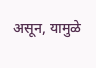असून, यामुळे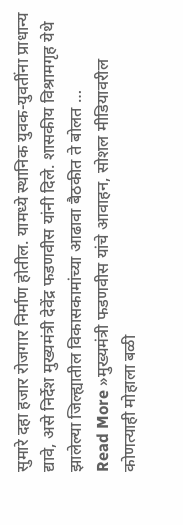सुमारे दहा हजार रोजगार निर्माण होतील. यामध्ये स्थानिक युवक-युवतींना प्राधान्य द्यावे, असे निर्देश मुख्यमंत्री देवेंद्र फडणवीस यांनी दिले. शासकीय विश्रामगृह येथे झालेल्या जिल्ह्यातील विकासकामांच्या आढावा बैठकीत ते बोलत …
Read More »मुख्यमंत्री फडणवीस यांचे आवाहन, सोशल मीडियावरील कोणत्याही मोहाला बळी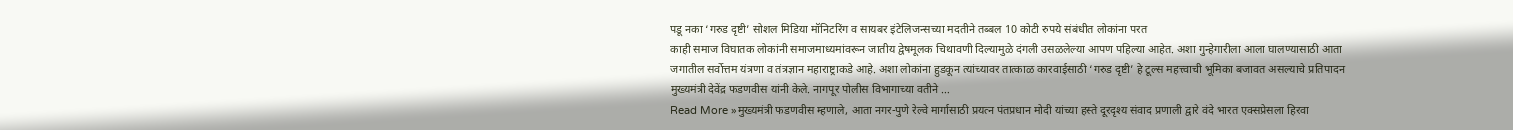पडू नका ‘गरुड दृष्टी’ सोशल मिडिया मॉनिटरिंग व सायबर इंटेलिजन्सच्या मदतीने तब्बल 10 कोटी रुपये संबंधीत लोकांना परत
काही समाज विघातक लोकांनी समाजमाध्यमांवरून जातीय द्वेषमूलक चिथावणी दिल्यामुळे दंगली उसळलेल्या आपण पहिल्या आहेत. अशा गुन्हेगारीला आला घालण्यासाठी आता जगातील सर्वोत्तम यंत्रणा व तंत्रज्ञान महाराष्ट्राकडे आहे. अशा लोकांना हुडकून त्यांच्यावर तात्काळ कारवाईसाठी ‘गरुड दृष्टी’ हे टूल्स महत्त्वाची भूमिका बजावत असल्याचे प्रतिपादन मुख्यमंत्री देवेंद्र फडणवीस यांनी केले. नागपूर पोलीस विभागाच्या वतीने …
Read More »मुख्यमंत्री फडणवीस म्हणाले, आता नगर-पुणे रेल्वे मार्गासाठी प्रयत्न पंतप्रधान मोदी यांच्या हस्ते दूरदृश्य संवाद प्रणाली द्वारे वंदे भारत एक्सप्रेसला हिरवा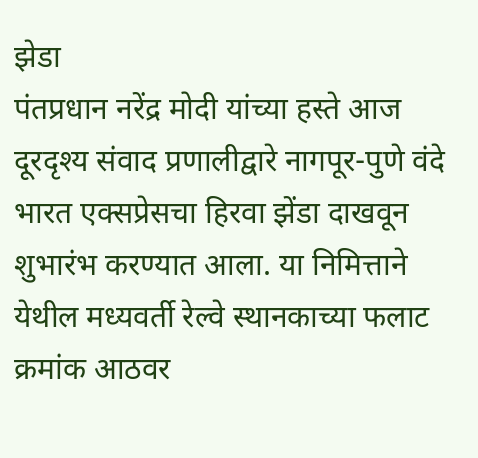झेडा
पंतप्रधान नरेंद्र मोदी यांच्या हस्ते आज दूरदृश्य संवाद प्रणालीद्वारे नागपूर-पुणे वंदे भारत एक्सप्रेसचा हिरवा झेंडा दाखवून शुभारंभ करण्यात आला. या निमित्ताने येथील मध्यवर्ती रेल्वे स्थानकाच्या फलाट क्रमांक आठवर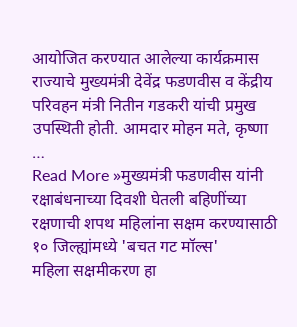आयोजित करण्यात आलेल्या कार्यक्रमास राज्याचे मुख्यमंत्री देवेंद्र फडणवीस व केंद्रीय परिवहन मंत्री नितीन गडकरी यांची प्रमुख उपस्थिती होती. आमदार मोहन मते, कृष्णा …
Read More »मुख्यमंत्री फडणवीस यांनी रक्षाबंधनाच्या दिवशी घेतली बहिणींच्या रक्षणाची शपथ महिलांना सक्षम करण्यासाठी १० जिल्ह्यांमध्ये 'बचत गट मॉल्स'
महिला सक्षमीकरण हा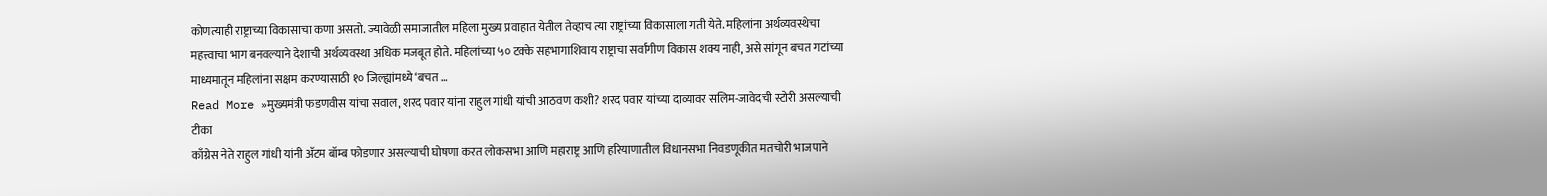कोणत्याही राष्ट्राच्या विकासाचा कणा असतो. ज्यावेळी समाजातील महिला मुख्य प्रवाहात येतील तेव्हाच त्या राष्ट्रांच्या विकासाला गती येते. महिलांना अर्थव्यवस्थेचा महत्त्वाचा भाग बनवल्याने देशाची अर्थव्यवस्था अधिक मजबूत होते. महिलांच्या ५० टक्के सहभागाशिवाय राष्ट्राचा सर्वांगीण विकास शक्य नाही, असे सांगून बचत गटांच्या माध्यमातून महिलांना सक्षम करण्यासाठी १० जिल्ह्यांमध्ये ‘बचत …
Read More »मुख्यमंत्री फडणवीस यांचा सवाल, शरद पवार यांना राहुल गांधी यांची आठवण कशी? शरद पवार यांच्या दाव्यावर सलिम-जावेदची स्टोरी असल्याची टीका
काँग्रेस नेते राहुल गांधी यांनी ॲटम बॉम्ब फोडणार असल्याची घोषणा करत लोकसभा आणि महाराष्ट्र आणि हरियाणातील विधानसभा निवडणूकीत मतचोरी भाजपाने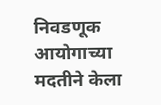निवडणूक आयोगाच्या मदतीने केला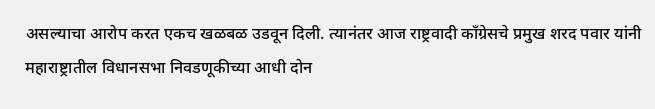असल्याचा आरोप करत एकच खळबळ उडवून दिली. त्यानंतर आज राष्ट्रवादी काँग्रेसचे प्रमुख शरद पवार यांनी महाराष्ट्रातील विधानसभा निवडणूकीच्या आधी दोन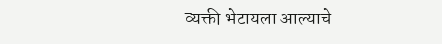व्यक्ती भेटायला आल्याचे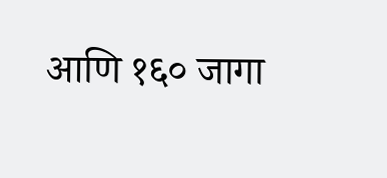आणि १६० जागा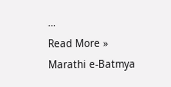…
Read More »
Marathi e-Batmya